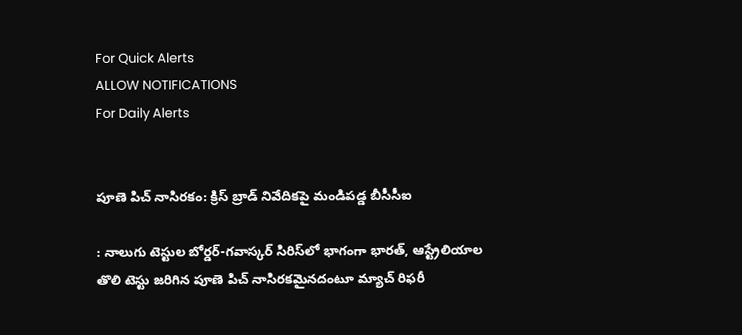For Quick Alerts
ALLOW NOTIFICATIONS
For Daily Alerts


పూణె పిచ్ నాసిరకం: క్రిస్ బ్రాడ్ నివేదికపై మండిపడ్డ బీసీసీఐ

: నాలుగు టెస్టుల బోర్డర్-గవాస్కర్ సిరిస్‌లో భాగంగా భారత్, ఆస్ట్రేలియాల తొలి టెస్టు జరిగిన పూణె పిచ్ నాసిరకమైనదంటూ మ్యాచ్ రిఫరీ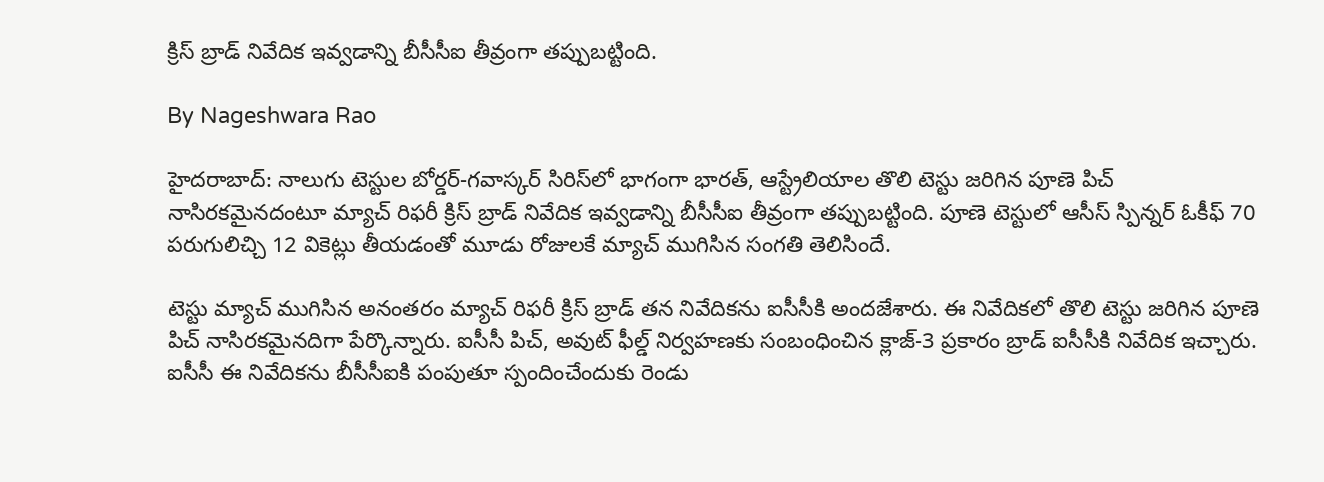క్రిస్ బ్రాడ్ నివేదిక ఇవ్వడాన్ని బీసీసీఐ తీవ్రంగా తప్పుబట్టింది.

By Nageshwara Rao

హైదరాబాద్: నాలుగు టెస్టుల బోర్డర్-గవాస్కర్ సిరిస్‌లో భాగంగా భారత్, ఆస్ట్రేలియాల తొలి టెస్టు జరిగిన పూణె పిచ్ నాసిరకమైనదంటూ మ్యాచ్ రిఫరీ క్రిస్ బ్రాడ్ నివేదిక ఇవ్వడాన్ని బీసీసీఐ తీవ్రంగా తప్పుబట్టింది. పూణె టెస్టులో ఆసీస్ స్పిన్నర్ ఓకీఫ్ 70 పరుగులిచ్చి 12 వికెట్లు తీయడంతో మూడు రోజులకే మ్యాచ్ ముగిసిన సంగతి తెలిసిందే.

టెస్టు మ్యాచ్ ముగిసిన అనంతరం మ్యాచ్‌ రిఫరీ క్రిస్‌ బ్రాడ్‌ తన నివేదికను ఐసీసీకి అందజేశారు. ఈ నివేదికలో తొలి టెస్టు జరిగిన పూణె పిచ్ నాసిరకమైనదిగా పేర్కొన్నారు. ఐసీసీ పిచ్, అవుట్‌ ఫీల్డ్‌ నిర్వహణకు సంబంధించిన క్లాజ్‌-3 ప్రకారం బ్రాడ్‌ ఐసీసీకి నివేదిక ఇచ్చారు. ఐసీసీ ఈ నివేదికను బీసీసీఐకి పంపుతూ స్పందించేందుకు రెండు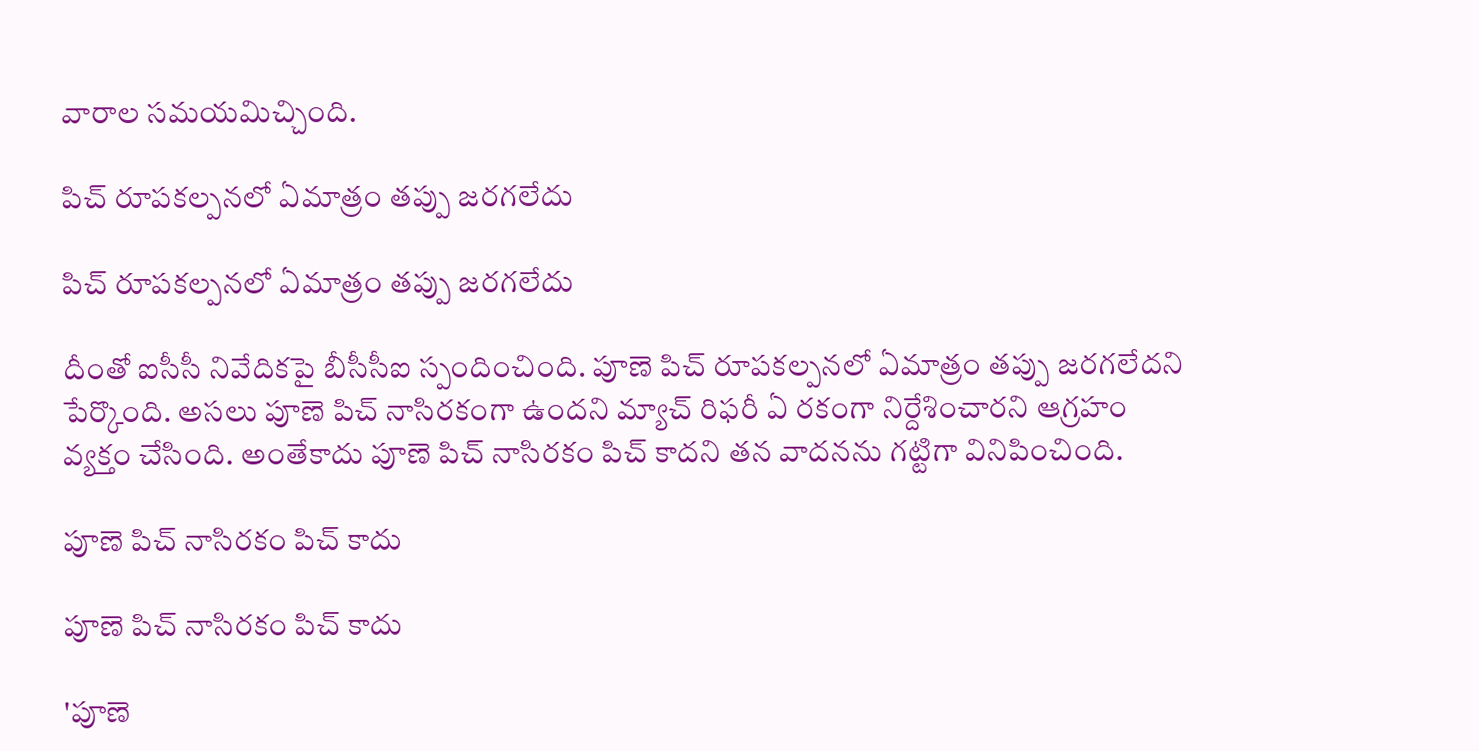వారాల సమయమిచ్చింది.

పిచ్ రూపకల్పనలో ఏమాత్రం తప్పు జరగలేదు

పిచ్ రూపకల్పనలో ఏమాత్రం తప్పు జరగలేదు

దీంతో ఐసీసీ నివేదికపై బీసీసీఐ స్పందించింది. పూణె పిచ్ రూపకల్పనలో ఏమాత్రం తప్పు జరగలేదని పేర్కొంది. అసలు పూణె పిచ్ నాసిరకంగా ఉందని మ్యాచ్ రిఫరీ ఏ రకంగా నిర్దేశించారని ఆగ్రహం వ్యక్తం చేసింది. అంతేకాదు పూణె పిచ్ నాసిరకం పిచ్ కాదని తన వాదనను గట్టిగా వినిపించింది.

పూణె పిచ్ నాసిరకం పిచ్ కాదు

పూణె పిచ్ నాసిరకం పిచ్ కాదు

'పూణె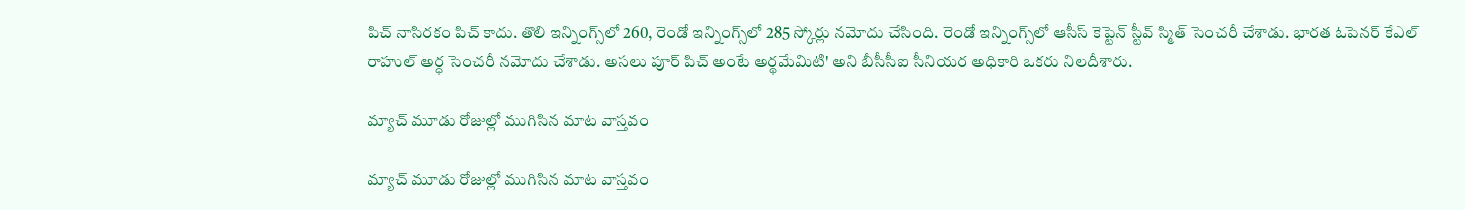పిచ్ నాసిరకం పిచ్ కాదు. తొలి ఇన్నింగ్స్‌లో 260, రెండో ఇన్నింగ్స్‌లో 285 స్కోర్లు నమోదు చేసింది. రెండో ఇన్నింగ్స్‌లో ఆసీస్ కెప్టెన్ స్టీవ్ స్మిత్ సెంచరీ చేశాడు. భారత ఓపెనర్ కేఎల్ రాహుల్ అర్ధ సెంచరీ నమోదు చేశాడు. అసలు పూర్ పిచ్ అంటే అర్థమేమిటి' అని బీసీసీఐ సీనియర అధికారి ఒకరు నిలదీశారు.

మ్యాచ్ మూడు రోజుల్లో ముగిసిన మాట వాస్తవం

మ్యాచ్ మూడు రోజుల్లో ముగిసిన మాట వాస్తవం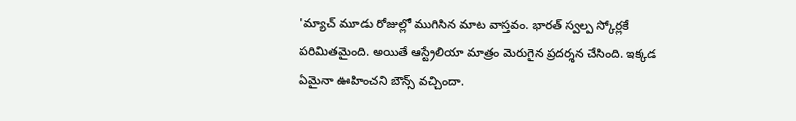'మ్యాచ్ మూడు రోజుల్లో ముగిసిన మాట వాస్తవం. భారత్ స్వల్ప స్కోర్లకే పరిమితమైంది. అయితే ఆస్ట్రేలియా మాత్రం మెరుగైన ప్రదర్శన చేసింది. ఇక్కడ ఏమైనా ఊహించని బౌన్స్ వచ్చిందా.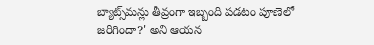బ్యాట్స్‌మన్లు తీవ్రంగా ఇబ్బంది పడటం పూణెలో జరిగిందా?' అని ఆయన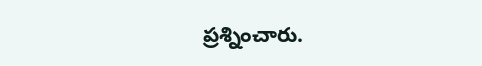ప్రశ్నించారు.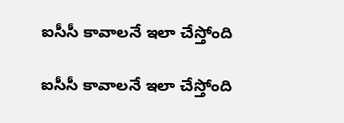ఐసీసీ కావాలనే ఇలా చేస్తోంది

ఐసీసీ కావాలనే ఇలా చేస్తోంది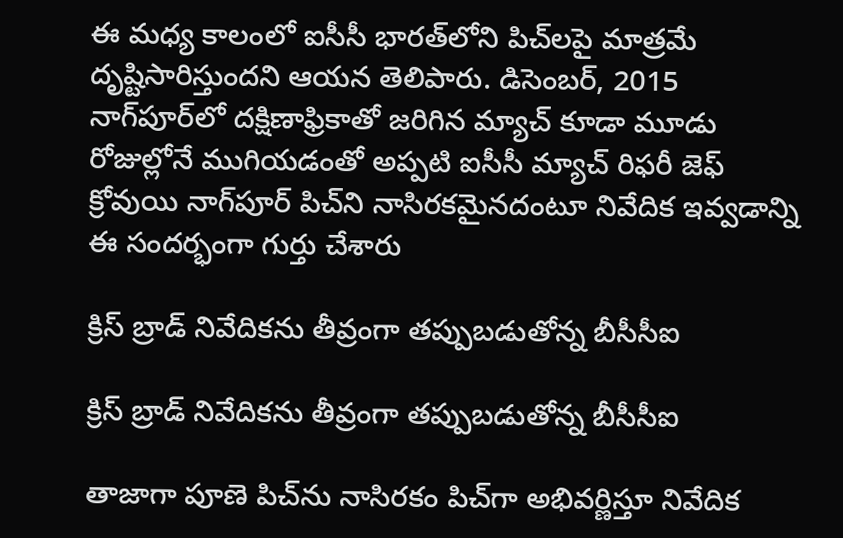ఈ మధ్య కాలంలో ఐసీసీ భారత్‌లోని పిచ్‌లపై మాత్రమే దృష్టిసారిస్తుందని ఆయన తెలిపారు. డిసెంబర్, 2015 నాగ్‌పూర్‌లో దక్షిణాఫ్రికాతో జరిగిన మ్యాచ్‌ కూడా మూడు రోజుల్లోనే ముగియడంతో అప్పటి ఐసీసీ మ్యాచ్ రిఫరీ జెఫ్ క్రోవుయి నాగ్‌పూర్ పిచ్‌ని నాసిరకమైనదంటూ నివేదిక ఇవ్వడాన్ని ఈ సందర్భంగా గుర్తు చేశారు

క్రిస్ బ్రాడ్ నివేదికను తీవ్రంగా తప్పుబడుతోన్న బీసీసీఐ

క్రిస్ బ్రాడ్ నివేదికను తీవ్రంగా తప్పుబడుతోన్న బీసీసీఐ

తాజాగా పూణె పిచ్‌ను నాసిరకం పిచ్‌గా అభివర్ణిస్తూ నివేదిక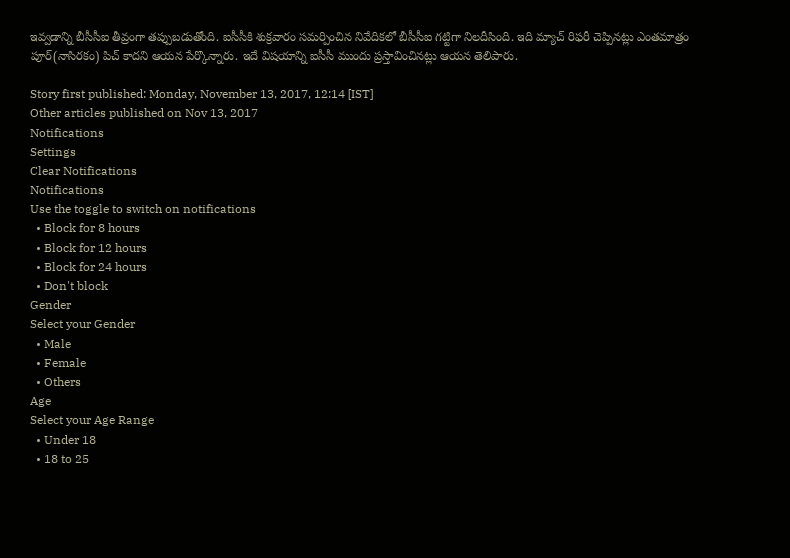ఇవ్వడాన్ని బీసీసీఐ తీవ్రంగా తప్పుబడుతోంది. ఐసీసీకి శుక్రవారం సమర్పించిన నివేదికలో బీసీసీఐ గట్టిగా నిలదీసింది. ఇది మ్యాచ్ రిఫరీ చెప్పినట్లు ఎంతమాత్రం పూర్(నాసిరకం) పిచ్ కాదని ఆయన పేర్కొన్నారు. ఇదే విషయాన్ని ఐసీసీ ముందు ప్రస్తావించినట్లు ఆయన తెలిపారు.

Story first published: Monday, November 13, 2017, 12:14 [IST]
Other articles published on Nov 13, 2017
Notifications
Settings
Clear Notifications
Notifications
Use the toggle to switch on notifications
  • Block for 8 hours
  • Block for 12 hours
  • Block for 24 hours
  • Don't block
Gender
Select your Gender
  • Male
  • Female
  • Others
Age
Select your Age Range
  • Under 18
  • 18 to 25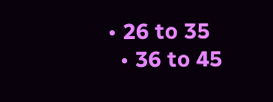• 26 to 35
  • 36 to 45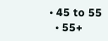• 45 to 55
  • 55+